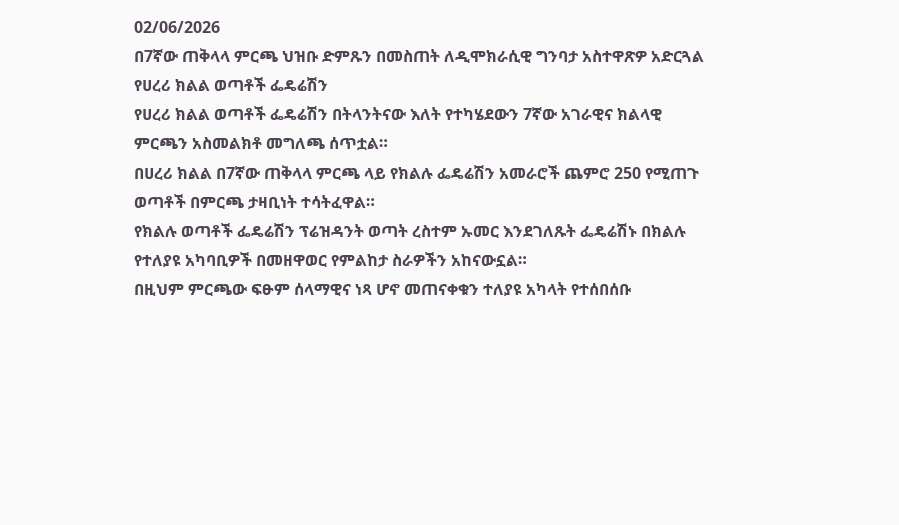02/06/2026
በ7ኛው ጠቅላላ ምርጫ ህዝቡ ድምጹን በመስጠት ለዲሞክራሲዊ ግንባታ አስተዋጽዎ አድርጓል የሀረሪ ክልል ወጣቶች ፌዴሬሽን
የሀረሪ ክልል ወጣቶች ፌዴሬሽን በትላንትናው እለት የተካሄደውን 7ኛው አገራዊና ክልላዊ ምርጫን አስመልክቶ መግለጫ ሰጥቷል።
በሀረሪ ክልል በ7ኛው ጠቅላላ ምርጫ ላይ የክልሉ ፌዴሬሽን አመራሮች ጨምሮ 250 የሚጠጉ ወጣቶች በምርጫ ታዛቢነት ተሳትፈዋል።
የክልሉ ወጣቶች ፌዴሬሽን ፕሬዝዳንት ወጣት ረስተም ኡመር እንደገለጹት ፌዴሬሽኑ በክልሉ የተለያዩ አካባቢዎች በመዘዋወር የምልከታ ስራዎችን አከናውኗል።
በዚህም ምርጫው ፍፁም ሰላማዊና ነጻ ሆኖ መጠናቀቁን ተለያዩ አካላት የተሰበሰቡ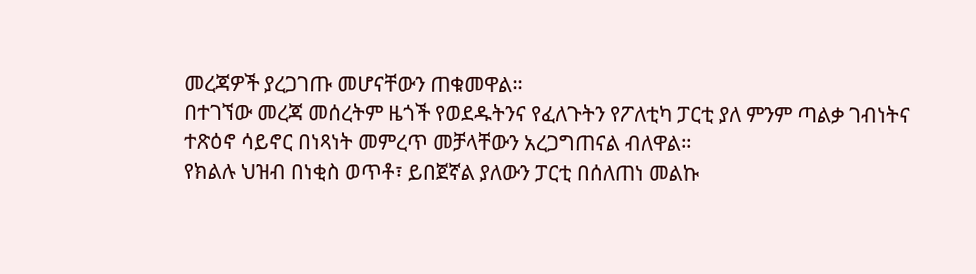መረጃዎች ያረጋገጡ መሆናቸውን ጠቁመዋል።
በተገኘው መረጃ መሰረትም ዜጎች የወደዱትንና የፈለጉትን የፖለቲካ ፓርቲ ያለ ምንም ጣልቃ ገብነትና ተጽዕኖ ሳይኖር በነጻነት መምረጥ መቻላቸውን አረጋግጠናል ብለዋል።
የክልሉ ህዝብ በነቂስ ወጥቶ፣ ይበጀኛል ያለውን ፓርቲ በሰለጠነ መልኩ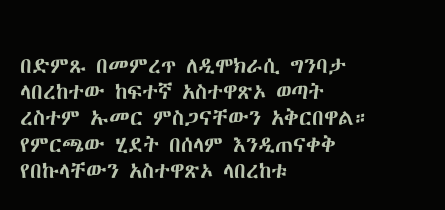በድምጹ በመምረጥ ለዲሞክራሲ ግንባታ ላበረከተው ከፍተኛ አስተዋጽኦ ወጣት ረስተም ኡመር ምስጋናቸውን አቅርበዋል።
የምርጫው ሂደት በሰላም እንዲጠናቀቅ የበኩላቸውን አስተዋጽኦ ላበረከቱ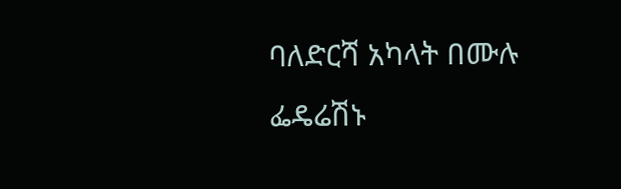ባለድርሻ አካላት በሙሉ ፌዴሬሽኑ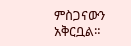ምስጋናውን አቅርቧል።